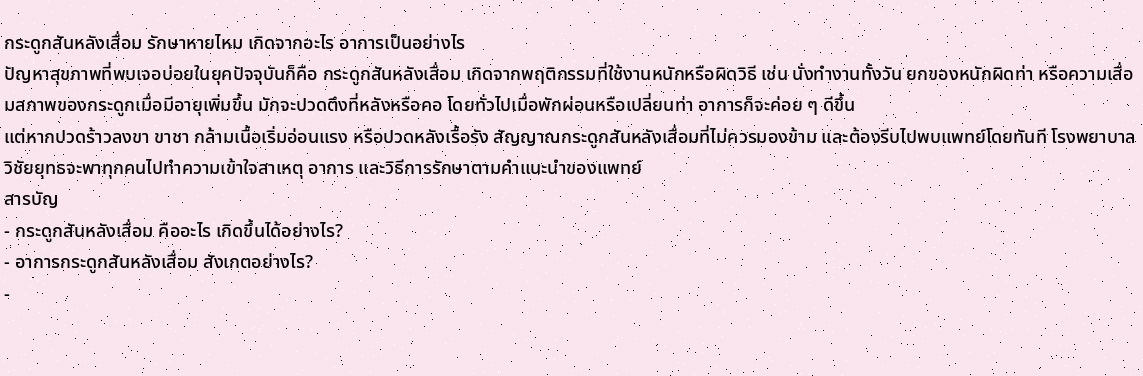กระดูกสันหลังเสื่อม รักษาหายไหม เกิดจากอะไร อาการเป็นอย่างไร
ปัญหาสุขภาพที่พบเจอบ่อยในยุคปัจจุบันก็คือ กระดูกสันหลังเสื่อม เกิดจากพฤติกรรมที่ใช้งานหนักหรือผิดวิธี เช่น นั่งทำงานทั้งวัน ยกของหนักผิดท่า หรือความเสื่อมสภาพของกระดูกเมื่อมีอายุเพิ่มขึ้น มักจะปวดตึงที่หลังหรือคอ โดยทั่วไปเมื่อพักผ่อนหรือเปลี่ยนท่า อาการก็จะค่อย ๆ ดีขึ้น
แต่หากปวดร้าวลงขา ขาชา กล้ามเนื้อเริ่มอ่อนแรง หรือปวดหลังเรื้อรัง สัญญาณกระดูกสันหลังเสื่อมที่ไม่ควรมองข้าม และต้องรีบไปพบแพทย์โดยทันที โรงพยาบาลวิชัยยุทธจะพาทุกคนไปทำความเข้าใจสาเหตุ อาการ และวิธีการรักษาตามคำแนะนำของแพทย์
สารบัญ
- กระดูกสันหลังเสื่อม คืออะไร เกิดขึ้นได้อย่างไร?
- อาการกระดูกสันหลังเสื่อม สังเกตอย่างไร?
-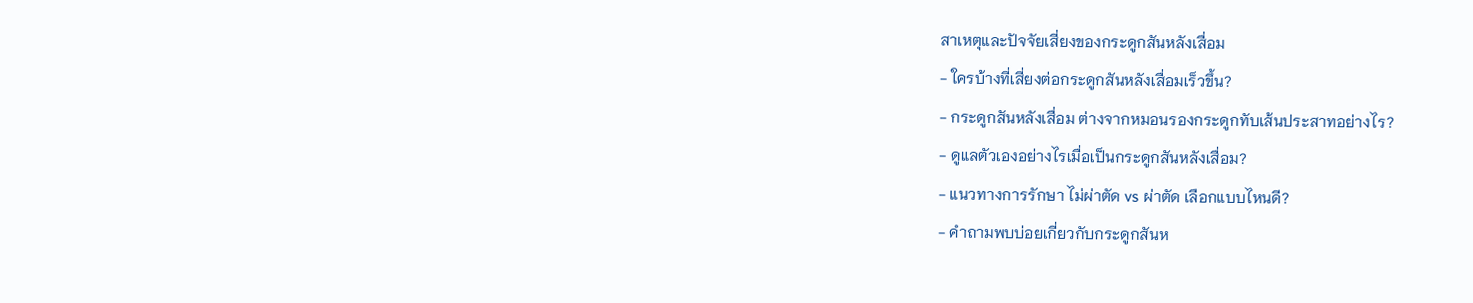สาเหตุและปัจจัยเสี่ยงของกระดูกสันหลังเสื่อม
- ใครบ้างที่เสี่ยงต่อกระดูกสันหลังเสื่อมเร็วขึ้น?
- กระดูกสันหลังเสื่อม ต่างจากหมอนรองกระดูกทับเส้นประสาทอย่างไร?
- ดูแลตัวเองอย่างไรเมื่อเป็นกระดูกสันหลังเสื่อม?
- แนวทางการรักษา ไม่ผ่าตัด vs ผ่าตัด เลือกแบบไหนดี?
- คำถามพบบ่อยเกี่ยวกับกระดูกสันห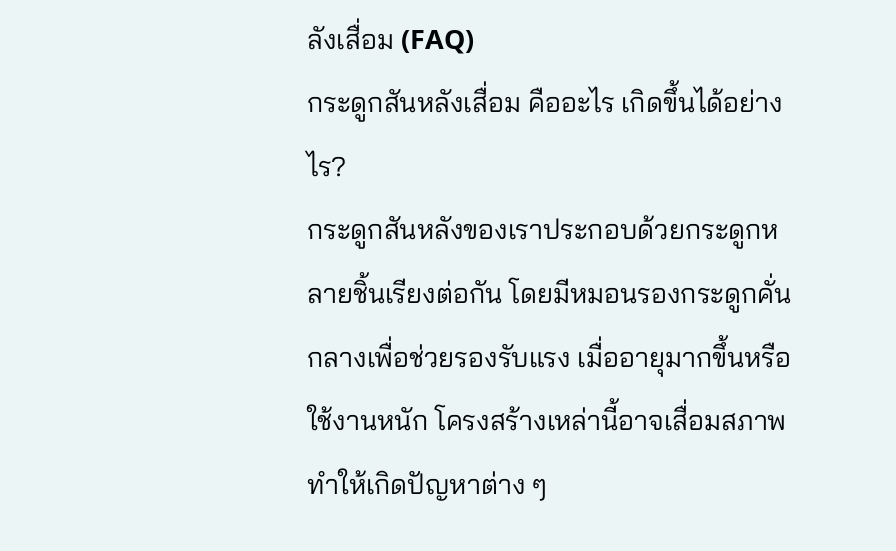ลังเสื่อม (FAQ)
กระดูกสันหลังเสื่อม คืออะไร เกิดขึ้นได้อย่างไร?
กระดูกสันหลังของเราประกอบด้วยกระดูกหลายชิ้นเรียงต่อกัน โดยมีหมอนรองกระดูกคั่นกลางเพื่อช่วยรองรับแรง เมื่ออายุมากขึ้นหรือใช้งานหนัก โครงสร้างเหล่านี้อาจเสื่อมสภาพ ทำให้เกิดปัญหาต่าง ๆ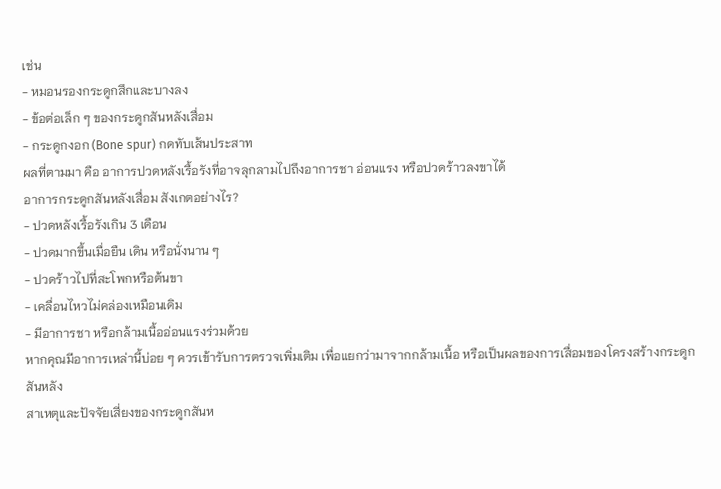เช่น
- หมอนรองกระดูกสึกและบางลง
- ข้อต่อเล็ก ๆ ของกระดูกสันหลังเสื่อม
- กระดูกงอก (Bone spur) กดทับเส้นประสาท
ผลที่ตามมา คือ อาการปวดหลังเรื้อรังที่อาจลุกลามไปถึงอาการชา อ่อนแรง หรือปวดร้าวลงขาได้
อาการกระดูกสันหลังเสื่อม สังเกตอย่างไร?
- ปวดหลังเรื้อรังเกิน 3 เดือน
- ปวดมากขึ้นเมื่อยืน เดิน หรือนั่งนาน ๆ
- ปวดร้าวไปที่สะโพกหรือต้นขา
- เคลื่อนไหวไม่คล่องเหมือนเดิม
- มีอาการชา หรือกล้ามเนื้ออ่อนแรงร่วมด้วย
หากคุณมีอาการเหล่านี้บ่อย ๆ ควรเข้ารับการตรวจเพิ่มเติม เพื่อแยกว่ามาจากกล้ามเนื้อ หรือเป็นผลของการเสื่อมของโครงสร้างกระดูกสันหลัง
สาเหตุและปัจจัยเสี่ยงของกระดูกสันห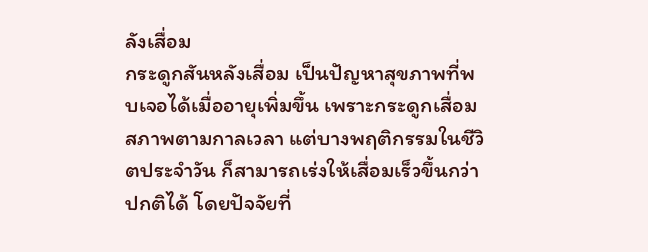ลังเสื่อม
กระดูกสันหลังเสื่อม เป็นปัญหาสุขภาพที่พบเจอได้เมื่ออายุเพิ่มขึ้น เพราะกระดูกเสื่อมสภาพตามกาลเวลา แต่บางพฤติกรรมในชีวิตประจำวัน ก็สามารถเร่งให้เสื่อมเร็วขึ้นกว่าปกติได้ โดยปัจจัยที่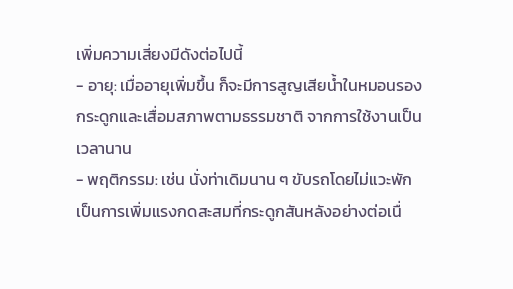เพิ่มความเสี่ยงมีดังต่อไปนี้
- อายุ: เมื่ออายุเพิ่มขึ้น ก็จะมีการสูญเสียน้ำในหมอนรองกระดูกและเสื่อมสภาพตามธรรมชาติ จากการใช้งานเป็นเวลานาน
- พฤติกรรม: เช่น นั่งท่าเดิมนาน ๆ ขับรถโดยไม่แวะพัก เป็นการเพิ่มแรงกดสะสมที่กระดูกสันหลังอย่างต่อเนื่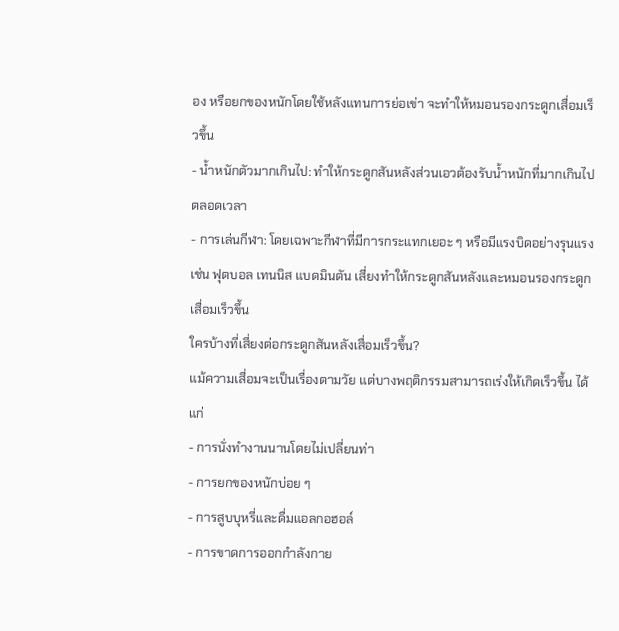อง หรือยกของหนักโดยใช้หลังแทนการย่อเข่า จะทำให้หมอนรองกระดูกเสื่อมเร็วขึ้น
- น้ำหนักตัวมากเกินไป: ทำให้กระดูกสันหลังส่วนเอวต้องรับน้ำหนักที่มากเกินไปตลอดเวลา
- การเล่นกีฬา: โดยเฉพาะกีฬาที่มีการกระแทกเยอะ ๆ หรือมีแรงบิดอย่างรุนแรง เช่น ฟุตบอล เทนนิส แบดมินตัน เสี่ยงทำให้กระดูกสันหลังและหมอนรองกระดูกเสื่อมเร็วขึ้น
ใครบ้างที่เสี่ยงต่อกระดูกสันหลังเสื่อมเร็วขึ้น?
แม้ความเสื่อมจะเป็นเรื่องตามวัย แต่บางพฤติกรรมสามารถเร่งให้เกิดเร็วขึ้น ได้แก่
- การนั่งทำงานนานโดยไม่เปลี่ยนท่า
- การยกของหนักบ่อย ๆ
- การสูบบุหรี่และดื่มแอลกอฮอล์
- การขาดการออกกำลังกาย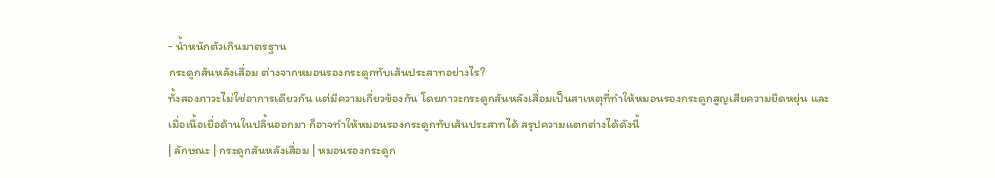- น้ำหนักตัวเกินมาตรฐาน
กระดูกสันหลังเสื่อม ต่างจากหมอนรองกระดูกทับเส้นประสาทอย่างไร?
ทั้งสองภาวะไม่ใช่อาการเดียวกัน แต่มีความเกี่ยวข้องกัน โดยภาวะกระดูกสันหลังเสื่อมเป็นสาเหตุที่ทำให้หมอนรองกระดูกสูญเสียความยืดหยุ่น และเมื่อเนื้อเยื่อด้านในปลิ้นออกมา ก็อาจทำให้หมอนรองกระดูกทับเส้นประสาทได้ สรุปความแตกต่างได้ดังนี้
| ลักษณะ | กระดูกสันหลังเสื่อม | หมอนรองกระดูก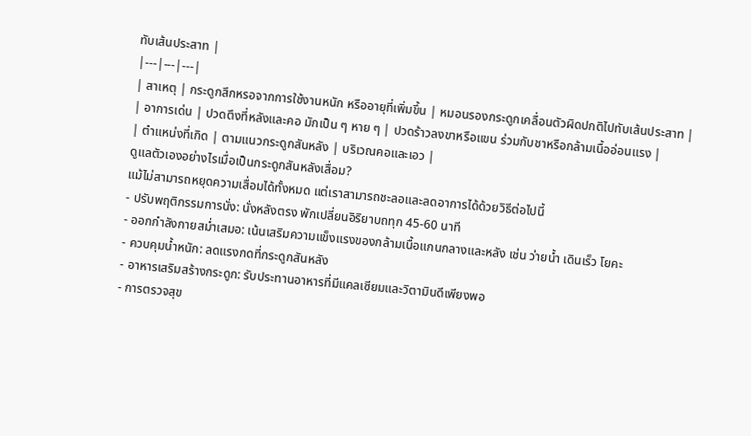ทับเส้นประสาท |
|---|---|---|
| สาเหตุ | กระดูกสึกหรอจากการใช้งานหนัก หรืออายุที่เพิ่มขึ้น | หมอนรองกระดูกเคลื่อนตัวผิดปกติไปทับเส้นประสาท |
| อาการเด่น | ปวดตึงที่หลังและคอ มักเป็น ๆ หาย ๆ | ปวดร้าวลงขาหรือแขน ร่วมกับชาหรือกล้ามเนื้ออ่อนแรง |
| ตำแหน่งที่เกิด | ตามแนวกระดูกสันหลัง | บริเวณคอและเอว |
ดูแลตัวเองอย่างไรเมื่อเป็นกระดูกสันหลังเสื่อม?
แม้ไม่สามารถหยุดความเสื่อมได้ทั้งหมด แต่เราสามารถชะลอและลดอาการได้ด้วยวิธีต่อไปนี้
- ปรับพฤติกรรมการนั่ง: นั่งหลังตรง พักเปลี่ยนอิริยาบถทุก 45-60 นาที
- ออกกำลังกายสม่ำเสมอ: เน้นเสริมความแข็งแรงของกล้ามเนื้อแกนกลางและหลัง เช่น ว่ายน้ำ เดินเร็ว โยคะ
- ควบคุมน้ำหนัก: ลดแรงกดที่กระดูกสันหลัง
- อาหารเสริมสร้างกระดูก: รับประทานอาหารที่มีแคลเซียมและวิตามินดีเพียงพอ
- การตรวจสุข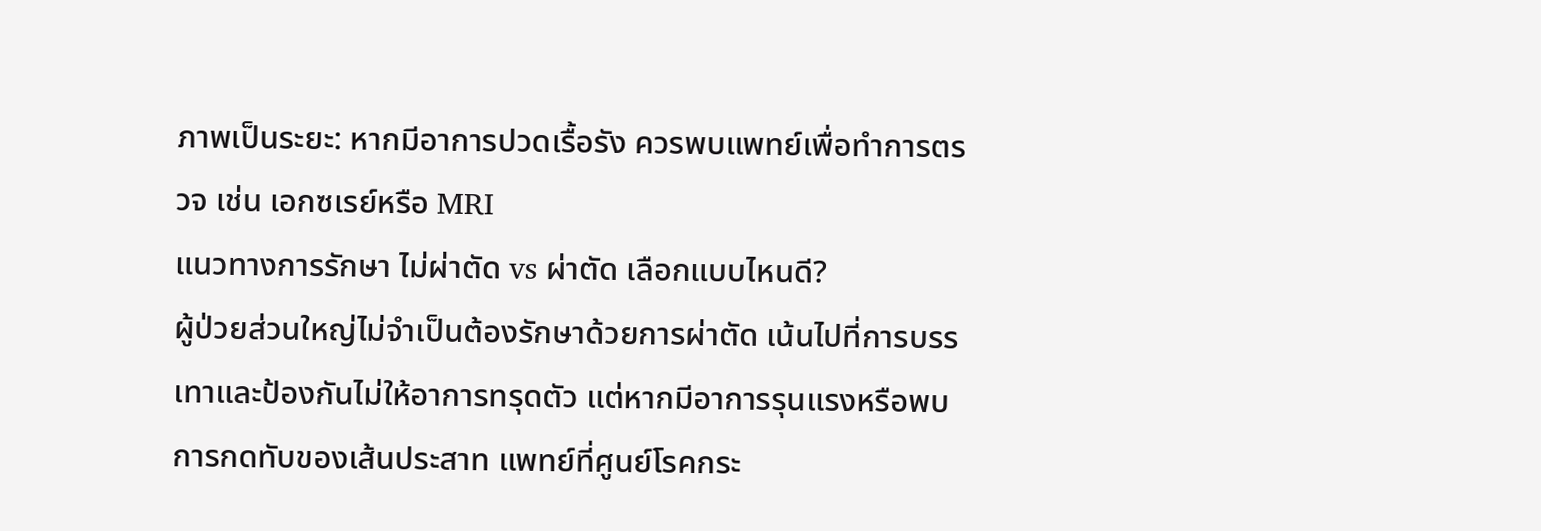ภาพเป็นระยะ: หากมีอาการปวดเรื้อรัง ควรพบแพทย์เพื่อทำการตรวจ เช่น เอกซเรย์หรือ MRI
แนวทางการรักษา ไม่ผ่าตัด vs ผ่าตัด เลือกแบบไหนดี?
ผู้ป่วยส่วนใหญ่ไม่จำเป็นต้องรักษาด้วยการผ่าตัด เน้นไปที่การบรรเทาและป้องกันไม่ให้อาการทรุดตัว แต่หากมีอาการรุนแรงหรือพบการกดทับของเส้นประสาท แพทย์ที่ศูนย์โรคกระ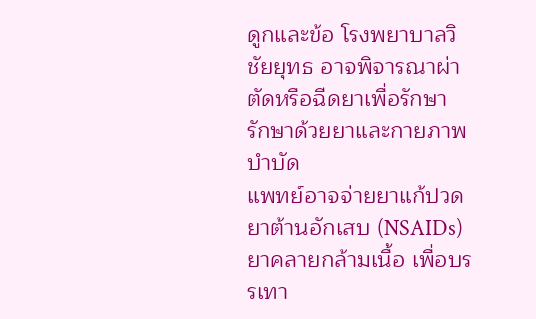ดูกและข้อ โรงพยาบาลวิชัยยุทธ อาจพิจารณาผ่าตัดหรือฉีดยาเพื่อรักษา
รักษาด้วยยาและกายภาพบำบัด
แพทย์อาจจ่ายยาแก้ปวด ยาต้านอักเสบ (NSAIDs) ยาคลายกล้ามเนื้อ เพื่อบรรเทา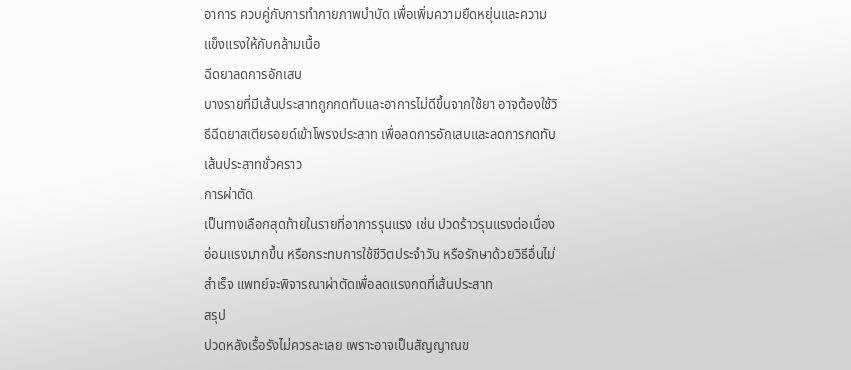อาการ ควบคู่กับการทำกายภาพบำบัด เพื่อเพิ่มความยืดหยุ่นและความแข็งแรงให้กับกล้ามเนื้อ
ฉีดยาลดการอักเสบ
บางรายที่มีเส้นประสาทถูกกดทับและอาการไม่ดีขึ้นจากใช้ยา อาจต้องใช้วิธีฉีดยาสเตียรอยด์เข้าโพรงประสาท เพื่อลดการอักเสบและลดการกดทับเส้นประสาทชั่วคราว
การผ่าตัด
เป็นทางเลือกสุดท้ายในรายที่อาการรุนแรง เช่น ปวดร้าวรุนแรงต่อเนื่อง อ่อนแรงมากขึ้น หรือกระทบการใช้ชีวิตประจำวัน หรือรักษาด้วยวิธีอื่นไม่สำเร็จ แพทย์จะพิจารณาผ่าตัดเพื่อลดแรงกดที่เส้นประสาท
สรุป
ปวดหลังเรื้อรังไม่ควรละเลย เพราะอาจเป็นสัญญาณข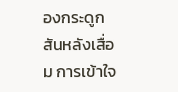องกระดูกสันหลังเสื่อม การเข้าใจ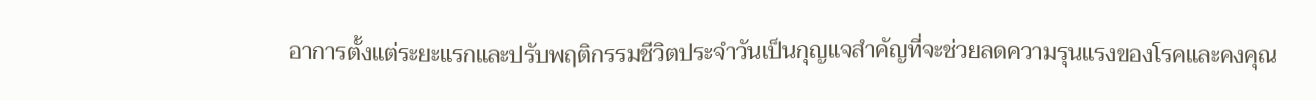อาการตั้งแต่ระยะแรกและปรับพฤติกรรมชีวิตประจำวันเป็นกุญแจสำคัญที่จะช่วยลดความรุนแรงของโรคและคงคุณ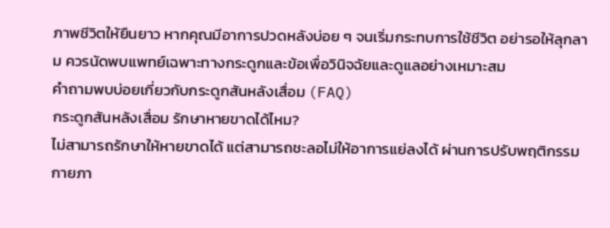ภาพชีวิตให้ยืนยาว หากคุณมีอาการปวดหลังบ่อย ๆ จนเริ่มกระทบการใช้ชีวิต อย่ารอให้ลุกลาม ควรนัดพบแพทย์เฉพาะทางกระดูกและข้อเพื่อวินิจฉัยและดูแลอย่างเหมาะสม
คำถามพบบ่อยเกี่ยวกับกระดูกสันหลังเสื่อม (FAQ)
กระดูกสันหลังเสื่อม รักษาหายขาดได้ไหม?
ไม่สามารถรักษาให้หายขาดได้ แต่สามารถชะลอไม่ให้อาการแย่ลงได้ ผ่านการปรับพฤติกรรม กายภา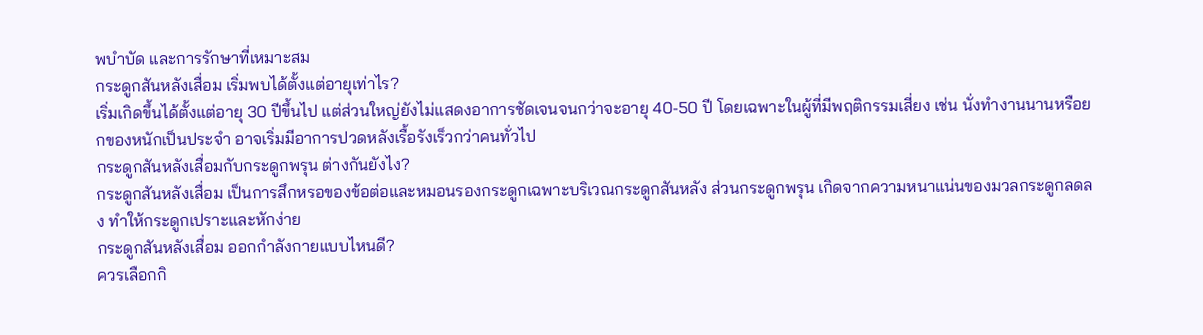พบำบัด และการรักษาที่เหมาะสม
กระดูกสันหลังเสื่อม เริ่มพบได้ตั้งแต่อายุเท่าไร?
เริ่มเกิดขึ้นได้ตั้งแต่อายุ 30 ปีขึ้นไป แต่ส่วนใหญ่ยังไม่แสดงอาการชัดเจนจนกว่าจะอายุ 40-50 ปี โดยเฉพาะในผู้ที่มีพฤติกรรมเสี่ยง เช่น นั่งทำงานนานหรือยกของหนักเป็นประจำ อาจเริ่มมีอาการปวดหลังเรื้อรังเร็วกว่าคนทั่วไป
กระดูกสันหลังเสื่อมกับกระดูกพรุน ต่างกันยังไง?
กระดูกสันหลังเสื่อม เป็นการสึกหรอของข้อต่อและหมอนรองกระดูกเฉพาะบริเวณกระดูกสันหลัง ส่วนกระดูกพรุน เกิดจากความหนาแน่นของมวลกระดูกลดลง ทำให้กระดูกเปราะและหักง่าย
กระดูกสันหลังเสื่อม ออกกำลังกายแบบไหนดี?
ควรเลือกกิ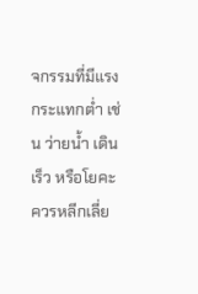จกรรมที่มีแรงกระแทกต่ำ เช่น ว่ายน้ำ เดินเร็ว หรือโยคะ ควรหลีกเลี่ย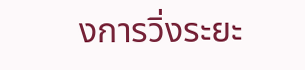งการวิ่งระยะ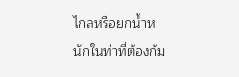ไกลหรือยกน้ำหนักในท่าที่ต้องก้ม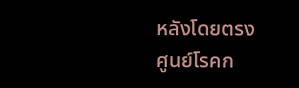หลังโดยตรง
ศูนย์โรคก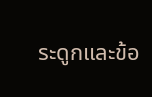ระดูกและข้อ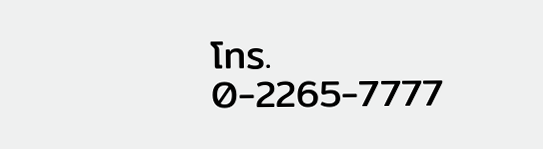โทร. 0-2265-7777